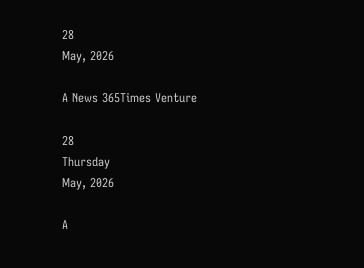28
May, 2026

A News 365Times Venture

28
Thursday
May, 2026

A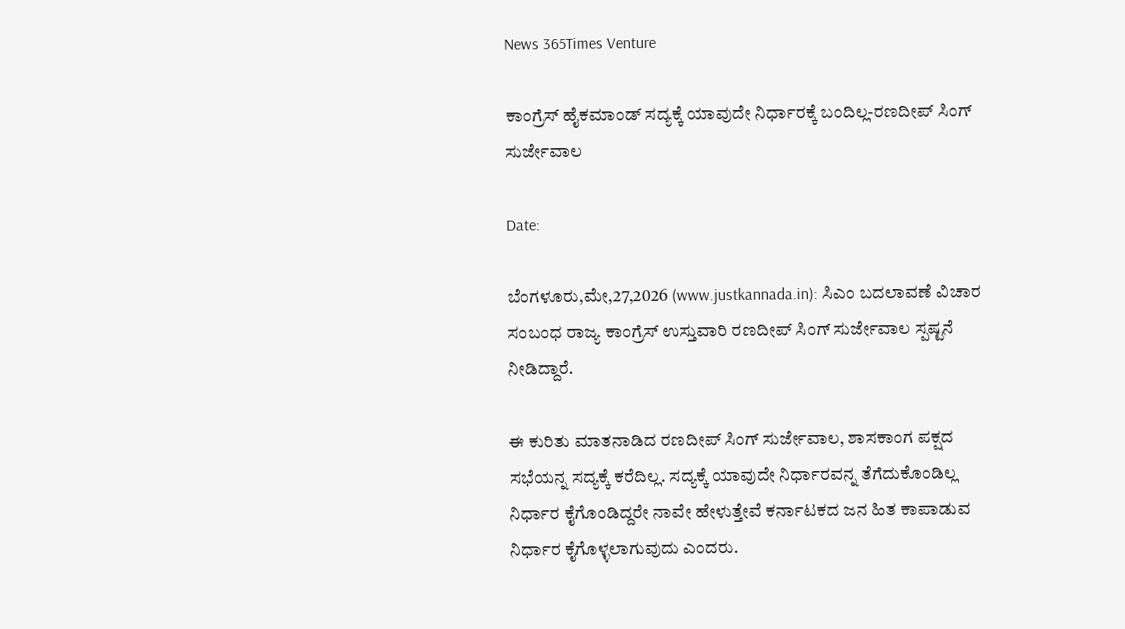News 365Times Venture

ಕಾಂಗ್ರೆಸ್ ಹೈಕಮಾಂಡ್ ಸದ್ಯಕ್ಕೆ ಯಾವುದೇ ನಿರ್ಧಾರಕ್ಕೆ ಬಂದಿಲ್ಲ-ರಣದೀಪ್ ಸಿಂಗ್ ಸುರ್ಜೇವಾಲ

Date:

ಬೆಂಗಳೂರು,ಮೇ,27,2026 (www.justkannada.in): ಸಿಎಂ ಬದಲಾವಣೆ ವಿಚಾರ ಸಂಬಂಧ ರಾಜ್ಯ ಕಾಂಗ್ರೆಸ್ ಉಸ್ತುವಾರಿ ರಣದೀಪ್ ಸಿಂಗ್ ಸುರ್ಜೇವಾಲ ಸ್ಪಷ್ಟನೆ ನೀಡಿದ್ದಾರೆ.

ಈ ಕುರಿತು ಮಾತನಾಡಿದ ರಣದೀಪ್ ಸಿಂಗ್ ಸುರ್ಜೇವಾಲ, ಶಾಸಕಾಂಗ ಪಕ್ಷದ ಸಭೆಯನ್ನ ಸದ್ಯಕ್ಕೆ ಕರೆದಿಲ್ಲ. ಸದ್ಯಕ್ಕೆ ಯಾವುದೇ ನಿರ್ಧಾರವನ್ನ ತೆಗೆದುಕೊಂಡಿಲ್ಲ ನಿರ್ಧಾರ ಕೈಗೊಂಡಿದ್ದರೇ ನಾವೇ ಹೇಳುತ್ತೇವೆ ಕರ್ನಾಟಕದ ಜನ ಹಿತ ಕಾಪಾಡುವ ನಿರ್ಧಾರ ಕೈಗೊಳ್ಳಲಾಗುವುದು ಎಂದರು.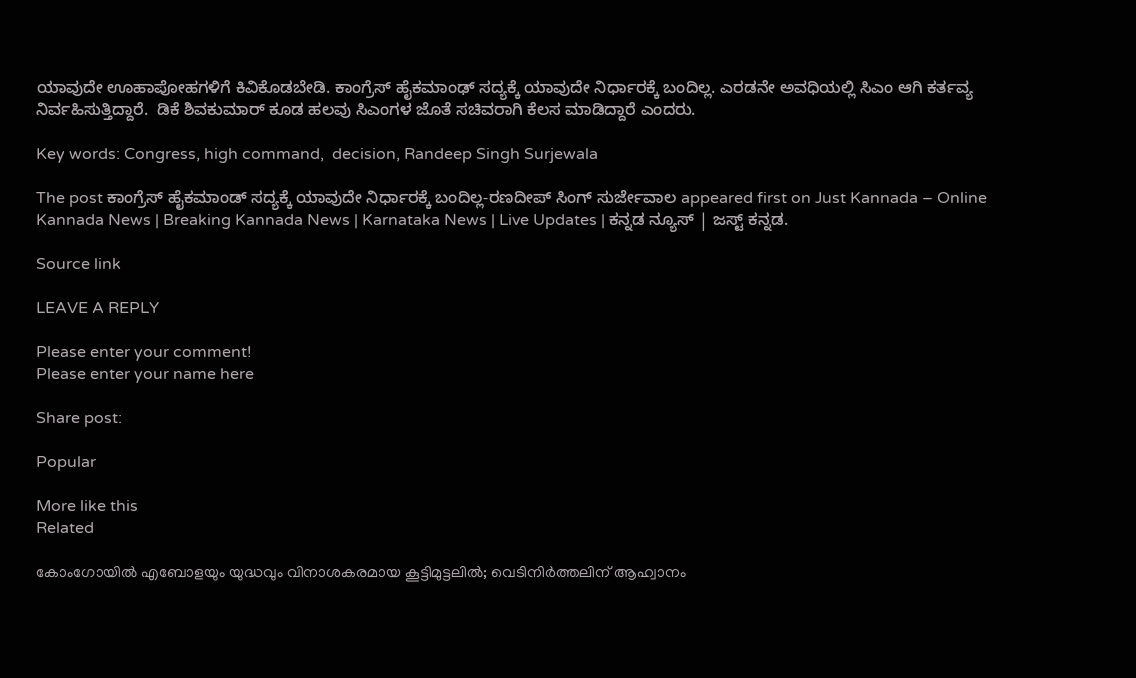ಯಾವುದೇ ಊಹಾಪೋಹಗಳಿಗೆ ಕಿವಿಕೊಡಬೇಡಿ. ಕಾಂಗ್ರೆಸ್ ಹೈಕಮಾಂಢ್ ಸದ್ಯಕ್ಕೆ ಯಾವುದೇ ನಿರ್ಧಾರಕ್ಕೆ ಬಂದಿಲ್ಲ. ಎರಡನೇ ಅವಧಿಯಲ್ಲಿ ಸಿಎಂ ಆಗಿ ಕರ್ತವ್ಯ ನಿರ್ವಹಿಸುತ್ತಿದ್ದಾರೆ.  ಡಿಕೆ ಶಿವಕುಮಾರ್ ಕೂಡ ಹಲವು ಸಿಎಂಗಳ ಜೊತೆ ಸಚಿವರಾಗಿ ಕೆಲಸ ಮಾಡಿದ್ದಾರೆ ಎಂದರು.

Key words: Congress, high command,  decision, Randeep Singh Surjewala

The post ಕಾಂಗ್ರೆಸ್ ಹೈಕಮಾಂಡ್ ಸದ್ಯಕ್ಕೆ ಯಾವುದೇ ನಿರ್ಧಾರಕ್ಕೆ ಬಂದಿಲ್ಲ-ರಣದೀಪ್ ಸಿಂಗ್ ಸುರ್ಜೇವಾಲ appeared first on Just Kannada – Online Kannada News | Breaking Kannada News | Karnataka News | Live Updates | ಕನ್ನಡ ನ್ಯೂಸ್ | ಜಸ್ಟ್ ಕನ್ನಡ.

Source link

LEAVE A REPLY

Please enter your comment!
Please enter your name here

Share post:

Popular

More like this
Related

കോംഗോയില്‍ എബോളയും യുദ്ധവും വിനാശകരമായ കൂട്ടിമുട്ടലില്‍; വെടിനിര്‍ത്തലിന് ആഹ്വാനം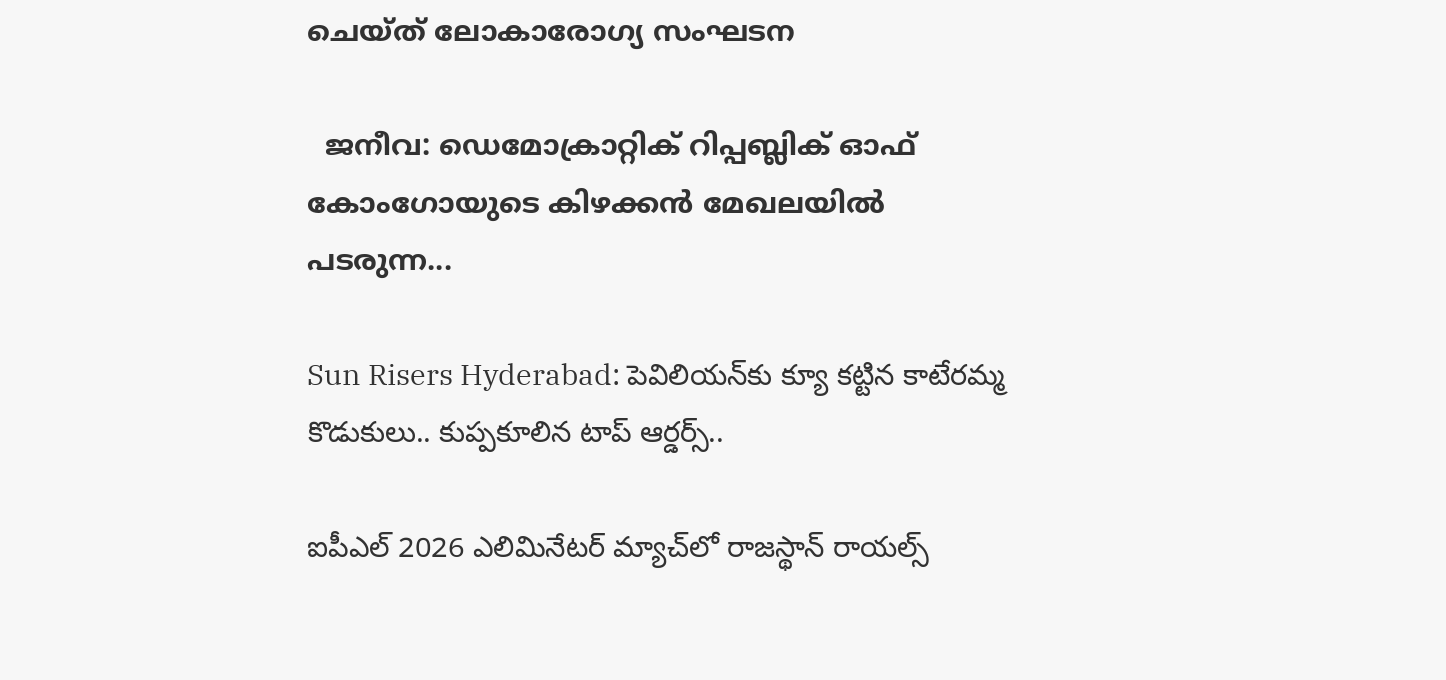ചെയ്ത് ലോകാരോഗ്യ സംഘടന

  ജനീവ: ഡെമോക്രാറ്റിക് റിപ്പബ്ലിക് ഓഫ് കോംഗോയുടെ കിഴക്കന്‍ മേഖലയില്‍ പടരുന്ന...

Sun Risers Hyderabad: పెవిలియన్‌కు క్యూ కట్టిన కాటేరమ్మ కొడుకులు.. కుప్పకూలిన టాప్ ఆర్డర్స్..

ఐపీఎల్ 2026 ఎలిమినేటర్ మ్యాచ్‌లో రాజస్థాన్ రాయల్స్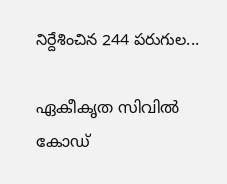నిర్దేశించిన 244 పరుగుల...

ഏകീകൃത സിവില്‍ കോഡ്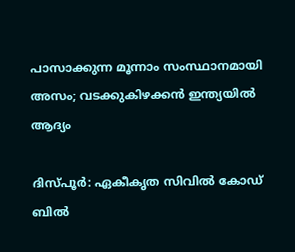പാസാക്കുന്ന മൂന്നാം സംസ്ഥാനമായി അസം; വടക്കുകിഴക്കന്‍ ഇന്ത്യയില്‍ ആദ്യം

ദിസ്പൂര്‍: ഏകീകൃത സിവില്‍ കോഡ് ബില്‍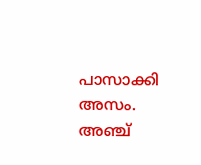പാസാക്കി അസം. അഞ്ച്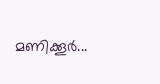മണിക്കൂര്‍...